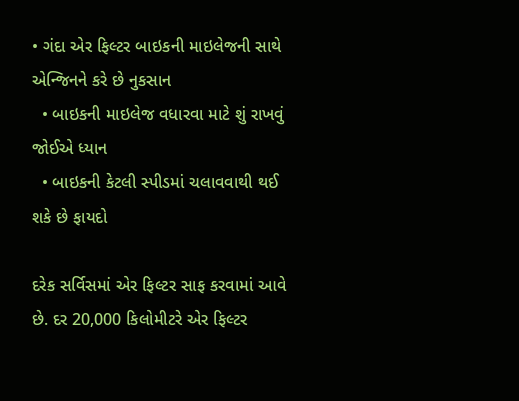• ગંદા એર ફિલ્ટર બાઇકની માઇલેજની સાથે એન્જિનને કરે છે નુકસાન
  • બાઇકની માઇલેજ વધારવા માટે શું રાખવું જોઈએ ધ્યાન
  • બાઇકની કેટલી સ્પીડમાં ચલાવવાથી થઈ શકે છે ફાયદો

દરેક સર્વિસમાં એર ફિલ્ટર સાફ કરવામાં આવે છે. દર 20,000 કિલોમીટરે એર ફિલ્ટર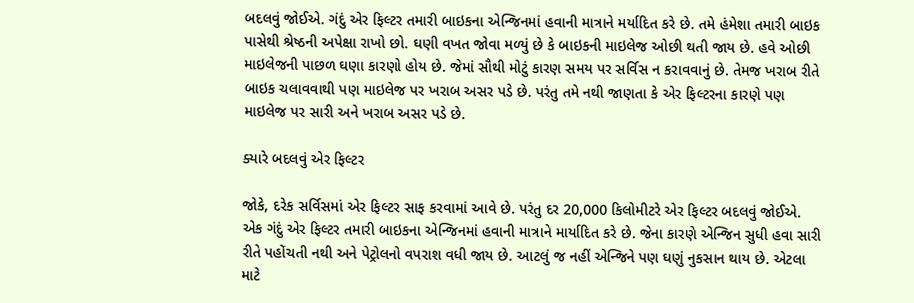બદલવું જોઈએ. ગંદું એર ફિલ્ટર તમારી બાઇકના એન્જિનમાં હવાની માત્રાને મર્યાદિત કરે છે. તમે હંમેશા તમારી બાઇક પાસેથી શ્રેષ્ઠની અપેક્ષા રાખો છો. ઘણી વખત જોવા મળ્યું છે કે બાઇકની માઇલેજ ઓછી થતી જાય છે. હવે ઓછી માઇલેજની પાછળ ઘણા કારણો હોય છે. જેમાં સૌથી મોટું કારણ સમય પર સર્વિસ ન કરાવવાનું છે. તેમજ ખરાબ રીતે બાઇક ચલાવવાથી પણ માઇલેજ પર ખરાબ અસર પડે છે. પરંતુ તમે નથી જાણતા કે એર ફિલ્ટરના કારણે પણ માઇલેજ પર સારી અને ખરાબ અસર પડે છે.

ક્યારે બદલવું એર ફિલ્ટર

જોકે, દરેક સર્વિસમાં એર ફિલ્ટર સાફ કરવામાં આવે છે. પરંતુ દર 20,000 કિલોમીટરે એર ફિલ્ટર બદલવું જોઈએ. એક ગંદું એર ફિલ્ટર તમારી બાઇકના એન્જિનમાં હવાની માત્રાને માર્યાદિત કરે છે. જેના કારણે એન્જિન સુધી હવા સારી રીતે પહોંચતી નથી અને પેટ્રોલનો વપરાશ વધી જાય છે. આટલું જ નહીં એન્જિને પણ ઘણું નુકસાન થાય છે. એટલા માટે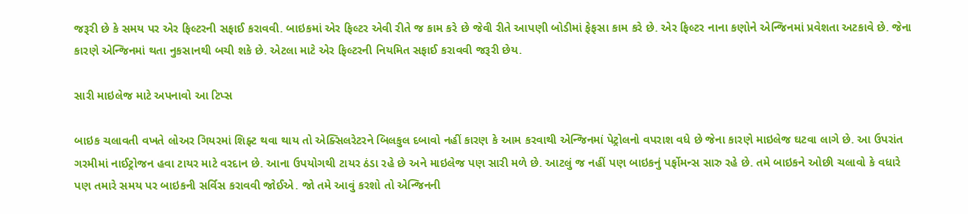જરૂરી છે કે સમય પર એર ફિલ્ટરની સફાઈ કરાવવી. બાઇકમાં એર ફિલ્ટર એવી રીતે જ કામ કરે છે જેવી રીતે આપણી બોડીમાં ફેફસા કામ કરે છે. એર ફિલ્ટર નાના કણોને એન્જિનમાં પ્રવેશતા અટકાવે છે. જેના કારણે એન્જિનમાં થતા નુકસાનથી બચી શકે છે. એટલા માટે એર ફિલ્ટરની નિયમિત સફાઈ કરાવવી જરૂરી છેય.

સારી માઇલેજ માટે અપનાવો આ ટિપ્સ

બાઇક ચલાવતી વખતે લોઅર ગિયરમાં શિફ્ટ થવા થાય તો એક્સિલરેટરને બિલકુલ દબાવો નહીં કારણ કે આમ કરવાથી એન્જિનમાં પેટ્રોલનો વપરાશ વધે છે જેના કારણે માઇલેજ ઘટવા લાગે છે. આ ઉપરાંત ગરમીમાં નાઈટ્રોજન હવા ટાયર માટે વરદાન છે. આના ઉપયોગથી ટાયર ઠંડા રહે છે અને માઇલેજ પણ સારી મળે છે. આટલું જ નહીં પણ બાઇકનું પર્ફોમન્સ સારુ રહે છે. તમે બાઇકને ઓછી ચલાવો કે વધારે પણ તમારે સમય પર બાઇકની સર્વિસ કરાવવી જોઈએ. જો તમે આવું કરશો તો એન્જિનની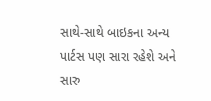સાથે-સાથે બાઇકના અન્ય પાર્ટસ પણ સારા રહેશે અને સારુ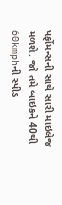પર્ફોમન્સની સાથે સારી માઇલેજ મળશે. જો તમે બાઇકને 40થી 60kmphની સ્પીડ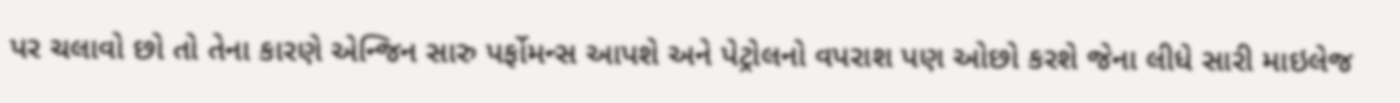પર ચલાવો છો તો તેના કારણે એન્જિન સારુ પર્ફોમન્સ આપશે અને પેટ્રોલનો વપરાશ પણ ઓછો કરશે જેના લીધે સારી માઇલેજ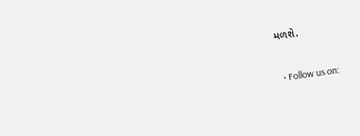મળશે.


  • Follow us on: